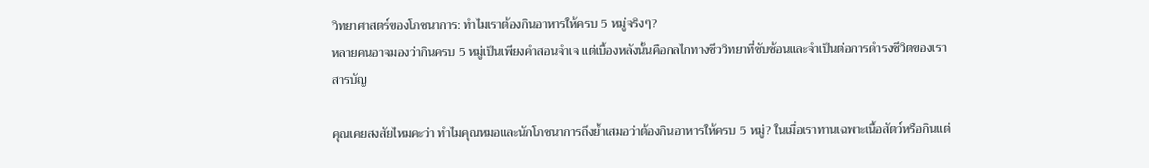วิทยาศาสตร์ของโภชนาการ: ทำไมเราต้องกินอาหารให้ครบ 5 หมู่จริงๆ?
หลายคนอาจมองว่ากินครบ 5 หมู่เป็นเพียงคำสอนจำเจ แต่เบื้องหลังนั้นคือกลไกทางชีววิทยาที่ซับซ้อนและจำเป็นต่อการดำรงชีวิตของเรา
สารบัญ

คุณเคยสงสัยไหมคะว่า ทำไมคุณหมอและนักโภชนาการถึงย้ำเสมอว่าต้องกินอาหารให้ครบ 5 หมู่? ในเมื่อเราทานเฉพาะเนื้อสัตว์หรือกินแต่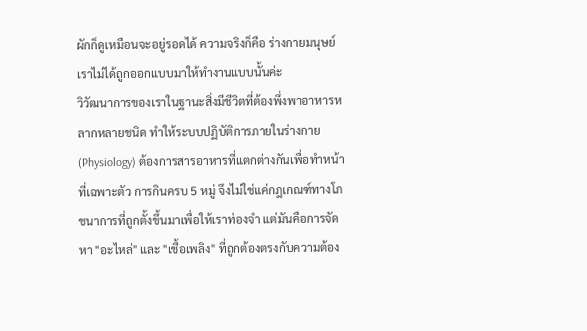ผักก็ดูเหมือนจะอยู่รอดได้ ความจริงก็คือ ร่างกายมนุษย์เราไม่ได้ถูกออกแบบมาให้ทำงานแบบนั้นค่ะ
วิวัฒนาการของเราในฐานะสิ่งมีชีวิตที่ต้องพึ่งพาอาหารหลากหลายชนิด ทำให้ระบบปฏิบัติการภายในร่างกาย (Physiology) ต้องการสารอาหารที่แตกต่างกันเพื่อทำหน้าที่เฉพาะตัว การกินครบ 5 หมู่ จึงไม่ใช่แค่กฎเกณฑ์ทางโภชนาการที่ถูกตั้งขึ้นมาเพื่อให้เราท่องจำ แต่มันคือการจัดหา "อะไหล่" และ "เชื้อเพลิง" ที่ถูกต้องตรงกับความต้อง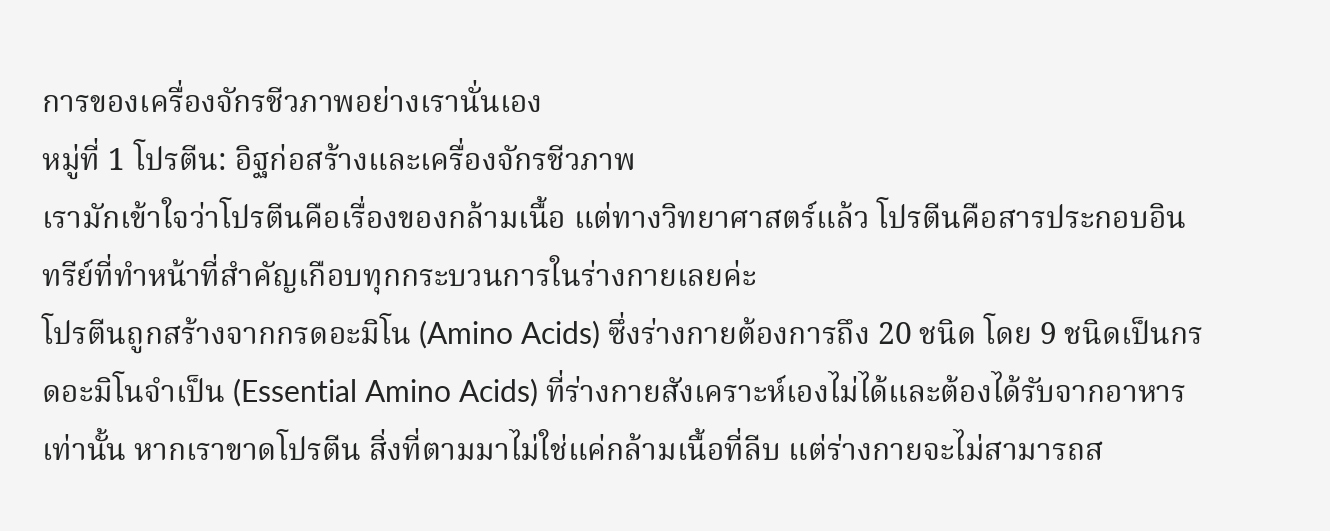การของเครื่องจักรชีวภาพอย่างเรานั่นเอง
หมู่ที่ 1 โปรตีน: อิฐก่อสร้างและเครื่องจักรชีวภาพ
เรามักเข้าใจว่าโปรตีนคือเรื่องของกล้ามเนื้อ แต่ทางวิทยาศาสตร์แล้ว โปรตีนคือสารประกอบอินทรีย์ที่ทำหน้าที่สำคัญเกือบทุกกระบวนการในร่างกายเลยค่ะ
โปรตีนถูกสร้างจากกรดอะมิโน (Amino Acids) ซึ่งร่างกายต้องการถึง 20 ชนิด โดย 9 ชนิดเป็นกรดอะมิโนจำเป็น (Essential Amino Acids) ที่ร่างกายสังเคราะห์เองไม่ได้และต้องได้รับจากอาหารเท่านั้น หากเราขาดโปรตีน สิ่งที่ตามมาไม่ใช่แค่กล้ามเนื้อที่ลีบ แต่ร่างกายจะไม่สามารถส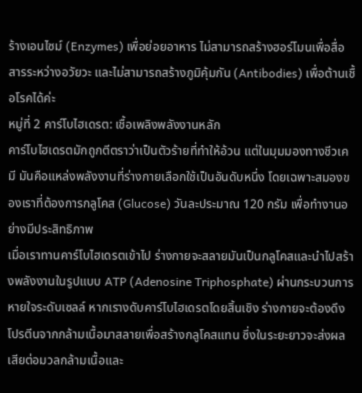ร้างเอนไซม์ (Enzymes) เพื่อย่อยอาหาร ไม่สามารถสร้างฮอร์โมนเพื่อสื่อสารระหว่างอวัยวะ และไม่สามารถสร้างภูมิคุ้มกัน (Antibodies) เพื่อต้านเชื้อโรคได้ค่ะ
หมู่ที่ 2 คาร์โบไฮเดรต: เชื้อเพลิงพลังงานหลัก
คาร์โบไฮเดรตมักถูกตีตราว่าเป็นตัวร้ายที่ทำให้อ้วน แต่ในมุมมองทางชีวเคมี มันคือแหล่งพลังงานที่ร่างกายเลือกใช้เป็นอันดับหนึ่ง โดยเฉพาะสมองของเราที่ต้องการกลูโคส (Glucose) วันละประมาณ 120 กรัม เพื่อทำงานอย่างมีประสิทธิภาพ
เมื่อเราทานคาร์โบไฮเดรตเข้าไป ร่างกายจะสลายมันเป็นกลูโคสและนำไปสร้างพลังงานในรูปแบบ ATP (Adenosine Triphosphate) ผ่านกระบวนการหายใจระดับเซลล์ หากเรางดับคาร์โบไฮเดรตโดยสิ้นเชิง ร่างกายจะต้องดึงโปรตีนจากกล้ามเนื้อมาสลายเพื่อสร้างกลูโคสแทน ซึ่งในระยะยาวจะส่งผลเสียต่อมวลกล้ามเนื้อและ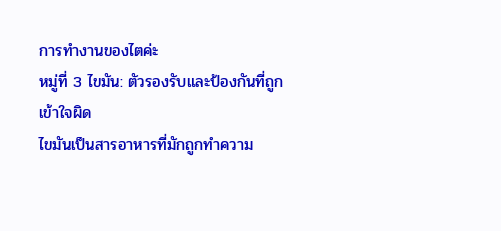การทำงานของไตค่ะ
หมู่ที่ 3 ไขมัน: ตัวรองรับและป้องกันที่ถูกเข้าใจผิด
ไขมันเป็นสารอาหารที่มักถูกทำความ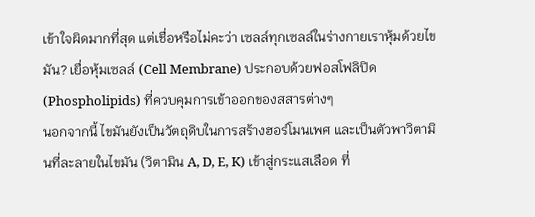เข้าใจผิดมากที่สุด แต่เชื่อหรือไม่คะว่า เซลล์ทุกเซลล์ในร่างกายเราหุ้มด้วยไขมัน? เยื่อหุ้มเซลล์ (Cell Membrane) ประกอบด้วยฟอสโฟลิปิด (Phospholipids) ที่ควบคุมการเข้าออกของสสารต่างๆ
นอกจากนี้ ไขมันยังเป็นวัตถุดิบในการสร้างฮอร์โมนเพศ และเป็นตัวพาวิตามินที่ละลายในไขมัน (วิตามิน A, D, E, K) เข้าสู่กระแสเลือด ที่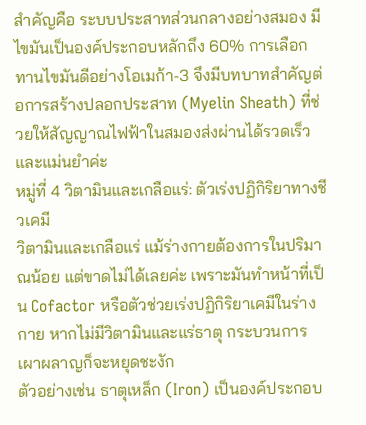สำคัญคือ ระบบประสาทส่วนกลางอย่างสมอง มีไขมันเป็นองค์ประกอบหลักถึง 60% การเลือกทานไขมันดีอย่างโอเมก้า-3 จึงมีบทบาทสำคัญต่อการสร้างปลอกประสาท (Myelin Sheath) ที่ช่วยให้สัญญาณไฟฟ้าในสมองส่งผ่านได้รวดเร็วและแม่นยำค่ะ
หมู่ที่ 4 วิตามินและเกลือแร่: ตัวเร่งปฏิกิริยาทางชีวเคมี
วิตามินและเกลือแร่ แม้ร่างกายต้องการในปริมาณน้อย แต่ขาดไม่ได้เลยค่ะ เพราะมันทำหน้าที่เป็น Cofactor หรือตัวช่วยเร่งปฏิกิริยาเคมีในร่างกาย หากไม่มีวิตามินและแร่ธาตุ กระบวนการเผาผลาญก็จะหยุดชะงัก
ตัวอย่างเช่น ธาตุเหล็ก (Iron) เป็นองค์ประกอบ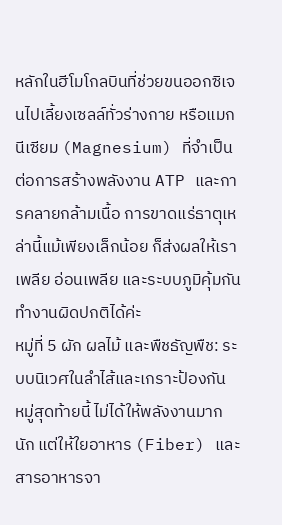หลักในฮีโมโกลบินที่ช่วยขนออกซิเจนไปเลี้ยงเซลล์ทั่วร่างกาย หรือแมกนีเซียม (Magnesium) ที่จำเป็นต่อการสร้างพลังงาน ATP และการคลายกล้ามเนื้อ การขาดแร่ธาตุเหล่านี้แม้เพียงเล็กน้อย ก็ส่งผลให้เราเพลีย อ่อนเพลีย และระบบภูมิคุ้มกันทำงานผิดปกติได้ค่ะ
หมู่ที่ 5 ผัก ผลไม้ และพืชธัญพืช: ระบบนิเวศในลำไส้และเกราะป้องกัน
หมู่สุดท้ายนี้ ไม่ได้ให้พลังงานมากนัก แต่ให้ใยอาหาร (Fiber) และสารอาหารจา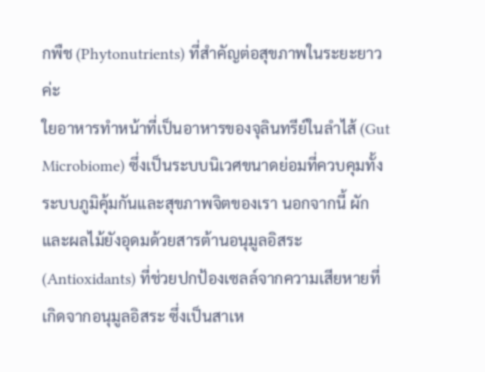กพืช (Phytonutrients) ที่สำคัญต่อสุขภาพในระยะยาวค่ะ
ใยอาหารทำหน้าที่เป็นอาหารของจุลินทรีย์ในลำไส้ (Gut Microbiome) ซึ่งเป็นระบบนิเวศขนาดย่อมที่ควบคุมทั้งระบบภูมิคุ้มกันและสุขภาพจิตของเรา นอกจากนี้ ผักและผลไม้ยังอุดมด้วยสารต้านอนุมูลอิสระ (Antioxidants) ที่ช่วยปกป้องเซลล์จากความเสียหายที่เกิดจากอนุมูลอิสระ ซึ่งเป็นสาเห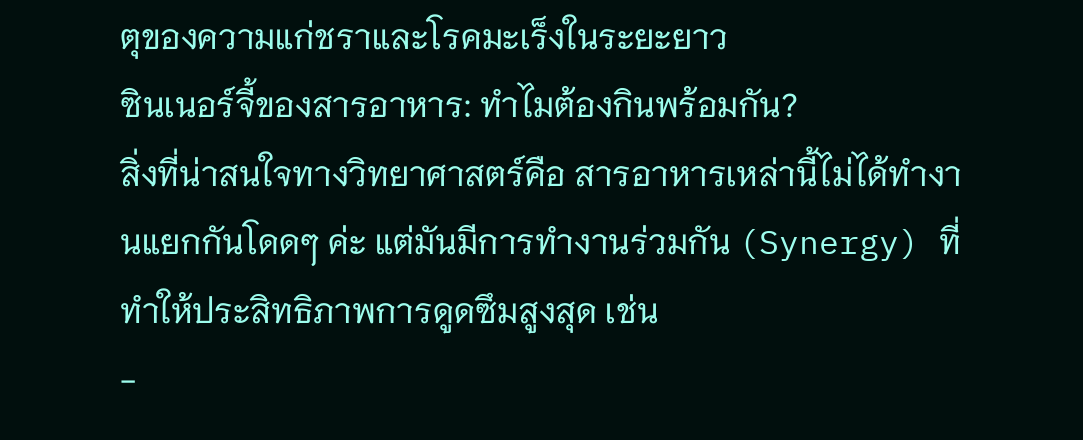ตุของความแก่ชราและโรคมะเร็งในระยะยาว
ซินเนอร์จี้ของสารอาหาร: ทำไมต้องกินพร้อมกัน?
สิ่งที่น่าสนใจทางวิทยาศาสตร์คือ สารอาหารเหล่านี้ไม่ได้ทำงานแยกกันโดดๆ ค่ะ แต่มันมีการทำงานร่วมกัน (Synergy) ที่ทำให้ประสิทธิภาพการดูดซึมสูงสุด เช่น
-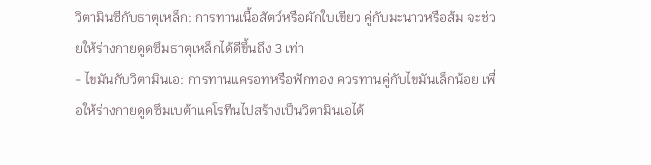วิตามินซีกับธาตุเหล็ก: การทานเนื้อสัตว์หรือผักใบเขียว คู่กับมะนาวหรือส้ม จะช่วยให้ร่างกายดูดซึมธาตุเหล็กได้ดีขึ้นถึง 3 เท่า
- ไขมันกับวิตามินเอ: การทานแครอทหรือฟักทอง ควรทานคู่กับไขมันเล็กน้อย เพื่อให้ร่างกายดูดซึมเบต้าแคโรทีนไปสร้างเป็นวิตามินเอได้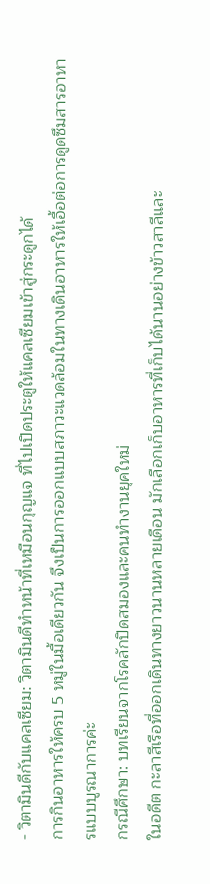- วิตามินดีกับแคลเซียม: วิตามินดีทำหน้าที่เหมือนกุญแจ ที่ไปเปิดประตูให้แคลเซียมเข้าสู่กระดูกได้
การกินอาหารให้ครบ 5 หมู่ในมื้อเดียวกัน จึงเป็นการออกแบบสภาวะแวดล้อมในทางเดินอาหารให้เอื้อต่อการดูดซึมสารอาหารแบบบูรณาการค่ะ
กรณีศึกษา: บทเรียนจากโรคลักปิดสมองและคนทำงานยุคใหม่
ในอดีต กะลาสีเรือที่ออกเดินทางยาวนานหลายเดือน มักเลือกเก็บอาหารที่เก็บได้นานอย่างข้าวสาลีและ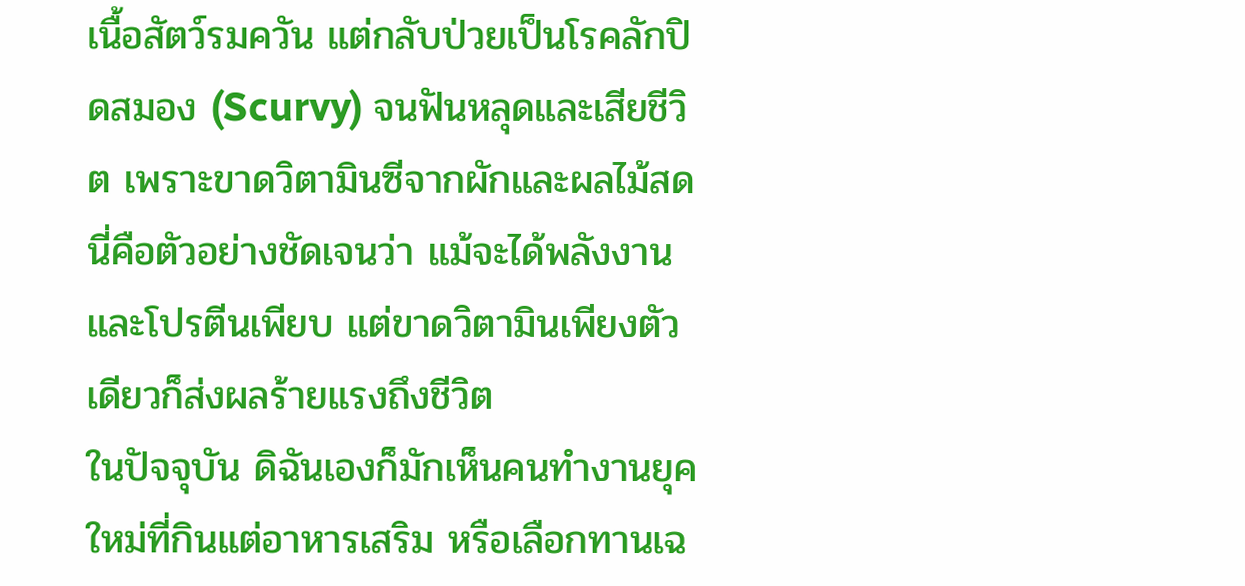เนื้อสัตว์รมควัน แต่กลับป่วยเป็นโรคลักปิดสมอง (Scurvy) จนฟันหลุดและเสียชีวิต เพราะขาดวิตามินซีจากผักและผลไม้สด นี่คือตัวอย่างชัดเจนว่า แม้จะได้พลังงานและโปรตีนเพียบ แต่ขาดวิตามินเพียงตัวเดียวก็ส่งผลร้ายแรงถึงชีวิต
ในปัจจุบัน ดิฉันเองก็มักเห็นคนทำงานยุคใหม่ที่กินแต่อาหารเสริม หรือเลือกทานเฉ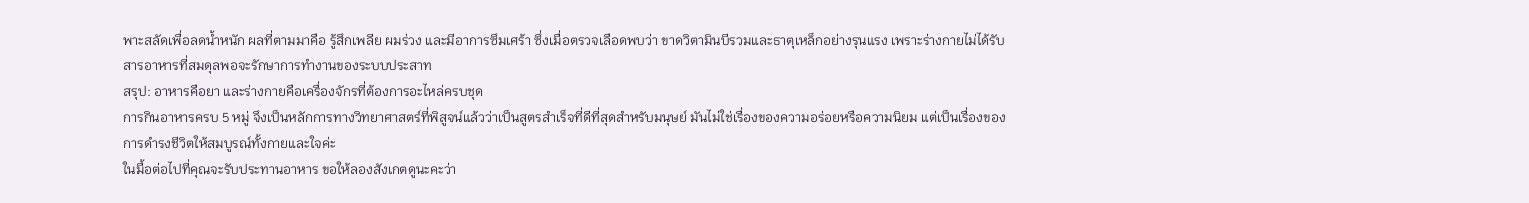พาะสลัดเพื่อลดน้ำหนัก ผลที่ตามมาคือ รู้สึกเพลีย ผมร่วง และมีอาการซึมเศร้า ซึ่งเมื่อตรวจเลือดพบว่า ขาดวิตามินบีรวมและธาตุเหล็กอย่างรุนแรง เพราะร่างกายไม่ได้รับสารอาหารที่สมดุลพอจะรักษาการทำงานของระบบประสาท
สรุป: อาหารคือยา และร่างกายคือเครื่องจักรที่ต้องการอะไหล่ครบชุด
การกินอาหารครบ 5 หมู่ จึงเป็นหลักการทางวิทยาศาสตร์ที่พิสูจน์แล้วว่าเป็นสูตรสำเร็จที่ดีที่สุดสำหรับมนุษย์ มันไม่ใช่เรื่องของความอร่อยหรือความนิยม แต่เป็นเรื่องของการดำรงชีวิตให้สมบูรณ์ทั้งกายและใจค่ะ
ในมื้อต่อไปที่คุณจะรับประทานอาหาร ขอให้ลองสังเกตดูนะคะว่า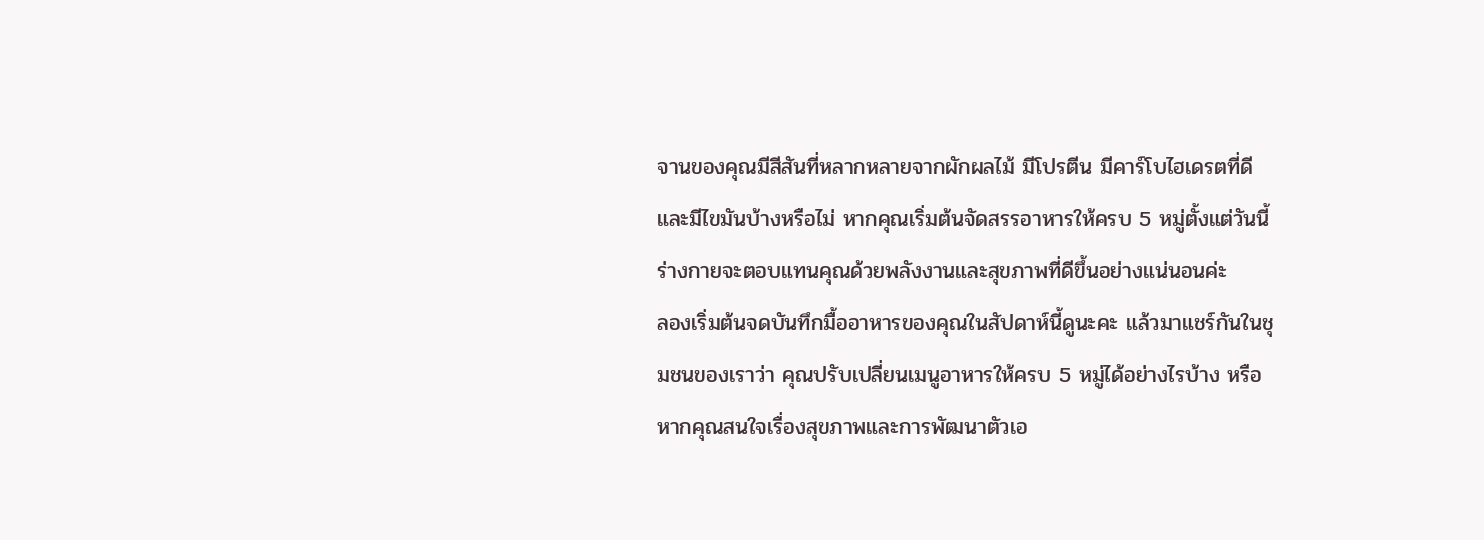จานของคุณมีสีสันที่หลากหลายจากผักผลไม้ มีโปรตีน มีคาร์โบไฮเดรตที่ดี และมีไขมันบ้างหรือไม่ หากคุณเริ่มต้นจัดสรรอาหารให้ครบ 5 หมู่ตั้งแต่วันนี้ ร่างกายจะตอบแทนคุณด้วยพลังงานและสุขภาพที่ดีขึ้นอย่างแน่นอนค่ะ
ลองเริ่มต้นจดบันทึกมื้ออาหารของคุณในสัปดาห์นี้ดูนะคะ แล้วมาแชร์กันในชุมชนของเราว่า คุณปรับเปลี่ยนเมนูอาหารให้ครบ 5 หมู่ได้อย่างไรบ้าง หรือหากคุณสนใจเรื่องสุขภาพและการพัฒนาตัวเอ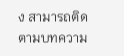ง สามารถติดตามบทความ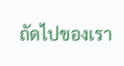ถัดไปของเรา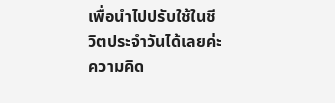เพื่อนำไปปรับใช้ในชีวิตประจำวันได้เลยค่ะ
ความคิด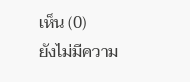เห็น (0)
ยังไม่มีความ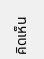คิดเห็น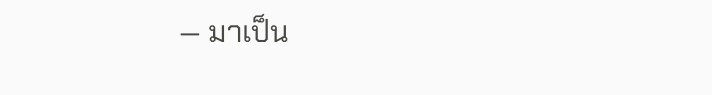— มาเป็น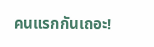คนแรกกันเถอะ!